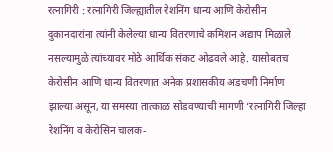रत्नागिरी : रत्नागिरी जिल्ह्यातील रेशनिंग धान्य आणि केरोसीन दुकानदारांना त्यांनी केलेल्या धान्य वितरणाचे कमिशन अद्याप मिळाले नसल्यामुळे त्यांच्यावर मोठे आर्थिक संकट ओढवले आहे. यासोबतच केरोसीन आणि धान्य वितरणात अनेक प्रशासकीय अडचणी निर्माण झाल्या असून, या समस्या तात्काळ सोडवण्याची मागणी ‘रत्नागिरी जिल्हा रेशनिंग व केरोसिन चालक-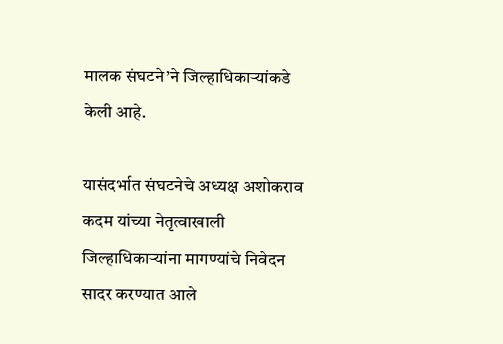मालक संघटने’ने जिल्हाधिकाऱ्यांकडे केली आहे.

यासंदर्भात संघटनेचे अध्यक्ष अशोकराव कदम यांच्या नेतृत्वाखाली जिल्हाधिकाऱ्यांना मागण्यांचे निवेदन सादर करण्यात आले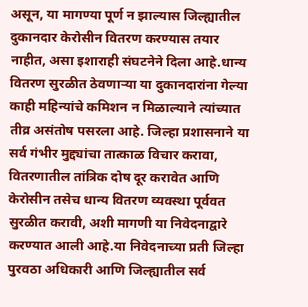असून, या मागण्या पूर्ण न झाल्यास जिल्ह्यातील दुकानदार केरोसीन वितरण करण्यास तयार नाहीत, असा इशाराही संघटनेने दिला आहे.धान्य वितरण सुरळीत ठेवणाऱ्या या दुकानदारांना गेल्या काही महिन्यांचे कमिशन न मिळाल्याने त्यांच्यात तीव्र असंतोष पसरला आहे. जिल्हा प्रशासनाने या सर्व गंभीर मुद्द्यांचा तात्काळ विचार करावा, वितरणातील तांत्रिक दोष दूर करावेत आणि केरोसीन तसेच धान्य वितरण व्यवस्था पूर्ववत सुरळीत करावी, अशी मागणी या निवेदनाद्वारे करण्यात आली आहे.या निवेदनाच्या प्रती जिल्हा पुरवठा अधिकारी आणि जिल्ह्यातील सर्व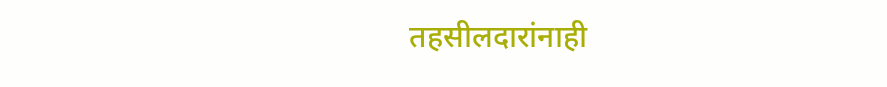तहसीलदारांनाही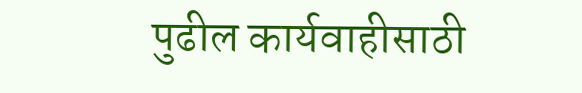पुढील कार्यवाहीसाठी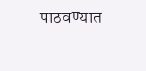पाठवण्यात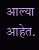आल्या आहेत.